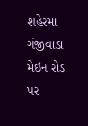શહેરમા ગંજીવાડા મેઇન રોડ પર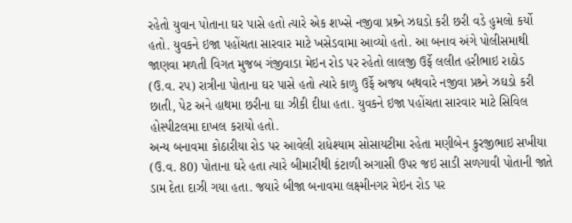રહેતો યુવાન પોતાના ઘર પાસે હતો ત્યારે એક શખ્સે નજીવા પ્રશ્ર્ને ઝઘડો કરી છરી વડે હુમલો કર્યો હતો. યુવકને ઇજા પહોંચતા સારવાર માટે ખસેડવામા આવ્યો હતો. આ બનાવ અંગે પોલીસમાથી જાણવા મળતી વિગત મુજબ ગંજીવાડા મેઇન રોડ પર રહેતો લાલજી ઉર્ફે લલીત હરીભાઇ રાઠોડ (ઉ.વ. રપ) રાત્રીના પોતાના ઘર પાસે હતો ત્યારે કાળુ ઉર્ફે અજય બથવારે નજીવા પ્રશ્ર્ને ઝઘડો કરી છાતી, પેટ અને હાથમા છરીના ઘા ઝીકી દીધા હતા. યુવકને ઇજા પહોંચતા સારવાર માટે સિવિલ હોસ્પીટલમા દાખલ કરાયો હતો.
અન્ય બનાવમા કોઠારીયા રોડ પર આવેલી રાધેશ્યામ સોસાયટીમા રહેતા મણીબેન કુરજીભાઇ સખીયા (ઉ.વ. 80) પોતાના ઘરે હતા ત્યારે બીમારીથી કંટાળી અગાસી ઉપર જઇ સાડી સળગાવી પોતાની જાતે ડામ દેતા દાઝી ગયા હતા. જયારે બીજા બનાવમા લક્ષ્મીનગર મેઇન રોડ પર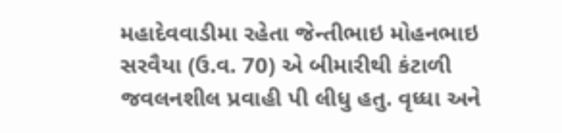મહાદેવવાડીમા રહેતા જેન્તીભાઇ મોહનભાઇ સરવૈયા (ઉ.વ. 70) એ બીમારીથી કંટાળી જવલનશીલ પ્રવાહી પી લીધુ હતુ. વૃધ્ધા અને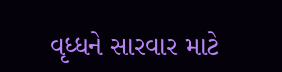વૃધ્ધને સારવાર માટે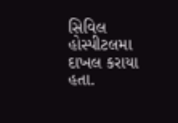સિવિલ હોસ્પીટલમા દાખલ કરાયા હતા.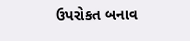ઉપરોકત બનાવ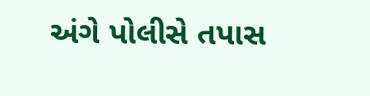અંગે પોલીસે તપાસ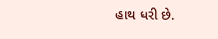હાથ ધરી છે.